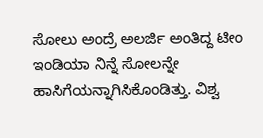ಸೋಲು ಅಂದ್ರೆ ಅಲರ್ಜಿ ಅಂತಿದ್ದ ಟೀಂ ಇಂಡಿಯಾ ನಿನ್ನೆ ಸೋಲನ್ನೇ ಹಾಸಿಗೆಯನ್ನಾಗಿಸಿಕೊಂಡಿತ್ತು. ವಿಶ್ವ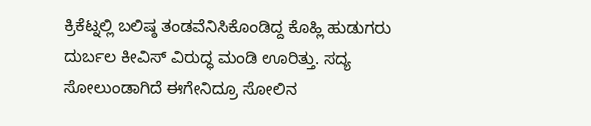ಕ್ರಿಕೆಟ್ನಲ್ಲಿ ಬಲಿಷ್ಠ ತಂಡವೆನಿಸಿಕೊಂಡಿದ್ದ ಕೊಹ್ಲಿ ಹುಡುಗರು ದುರ್ಬಲ ಕೀವಿಸ್ ವಿರುದ್ಧ ಮಂಡಿ ಊರಿತ್ತು. ಸದ್ಯ ಸೋಲುಂಡಾಗಿದೆ ಈಗೇನಿದ್ರೂ ಸೋಲಿನ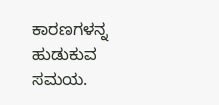ಕಾರಣಗಳನ್ನ ಹುಡುಕುವ ಸಮಯ.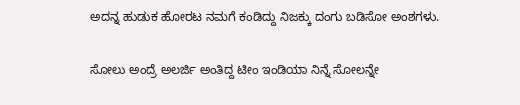ಅದನ್ನ ಹುಡುಕ ಹೋರಟ ನಮಗೆ ಕಂಡಿದ್ದು ನಿಜಕ್ಕು ದಂಗು ಬಡಿಸೋ ಅಂಶಗಳು.

ಸೋಲು ಅಂದ್ರೆ ಅಲರ್ಜಿ ಅಂತಿದ್ದ ಟೀಂ ಇಂಡಿಯಾ ನಿನ್ನೆ ಸೋಲನ್ನೇ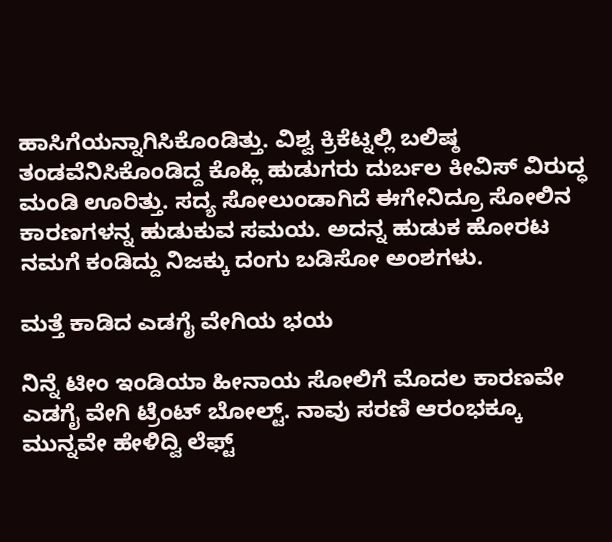ಹಾಸಿಗೆಯನ್ನಾಗಿಸಿಕೊಂಡಿತ್ತು. ವಿಶ್ವ ಕ್ರಿಕೆಟ್ನಲ್ಲಿ ಬಲಿಷ್ಠ ತಂಡವೆನಿಸಿಕೊಂಡಿದ್ದ ಕೊಹ್ಲಿ ಹುಡುಗರು ದುರ್ಬಲ ಕೀವಿಸ್ ವಿರುದ್ಧ ಮಂಡಿ ಊರಿತ್ತು. ಸದ್ಯ ಸೋಲುಂಡಾಗಿದೆ ಈಗೇನಿದ್ರೂ ಸೋಲಿನ ಕಾರಣಗಳನ್ನ ಹುಡುಕುವ ಸಮಯ. ಅದನ್ನ ಹುಡುಕ ಹೋರಟ ನಮಗೆ ಕಂಡಿದ್ದು ನಿಜಕ್ಕು ದಂಗು ಬಡಿಸೋ ಅಂಶಗಳು.

ಮತ್ತೆ ಕಾಡಿದ ಎಡಗೈ ವೇಗಿಯ ಭಯ

ನಿನ್ನೆ ಟೀಂ ಇಂಡಿಯಾ ಹೀನಾಯ ಸೋಲಿಗೆ ಮೊದಲ ಕಾರಣವೇ ಎಡಗೈ ವೇಗಿ ಟ್ರೆಂಟ್ ಬೋಲ್ಟ್. ನಾವು ಸರಣಿ ಆರಂಭಕ್ಕೂ ಮುನ್ನವೇ ಹೇಳಿದ್ವಿ ಲೆಫ್ಟ್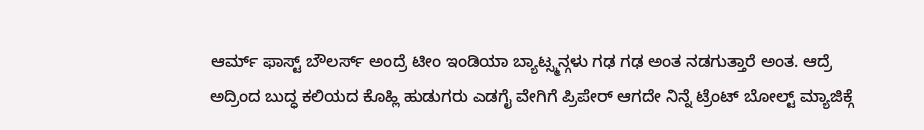ಆರ್ಮ್ ಫಾಸ್ಟ್ ಬೌಲರ್ಸ್ ಅಂದ್ರೆ ಟೀಂ ಇಂಡಿಯಾ ಬ್ಯಾಟ್ಸ್ಮನ್ಗಳು ಗಢ ಗಢ ಅಂತ ನಡಗುತ್ತಾರೆ ಅಂತ. ಆದ್ರೆ ಅದ್ರಿಂದ ಬುದ್ಧ ಕಲಿಯದ ಕೊಹ್ಲಿ ಹುಡುಗರು ಎಡಗೈ ವೇಗಿಗೆ ಪ್ರಿಪೇರ್ ಆಗದೇ ನಿನ್ನೆ ಟ್ರೆಂಟ್ ಬೋಲ್ಟ್ ಮ್ಯಾಜಿಕ್ಗೆ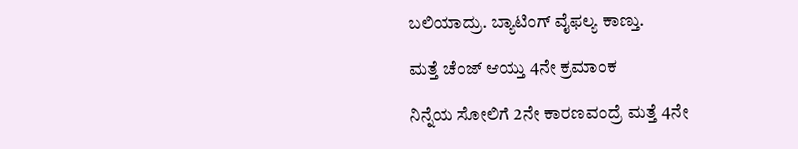ಬಲಿಯಾದ್ರು. ಬ್ಯಾಟಿಂಗ್ ವೈಫಲ್ಯ ಕಾಣ್ತು.

ಮತ್ತೆ ಚೆಂಜ್ ಆಯ್ತು 4ನೇ ಕ್ರಮಾಂಕ

ನಿನ್ನೆಯ ಸೋಲಿಗೆ 2ನೇ ಕಾರಣವಂದ್ರೆ ಮತ್ತೆ 4ನೇ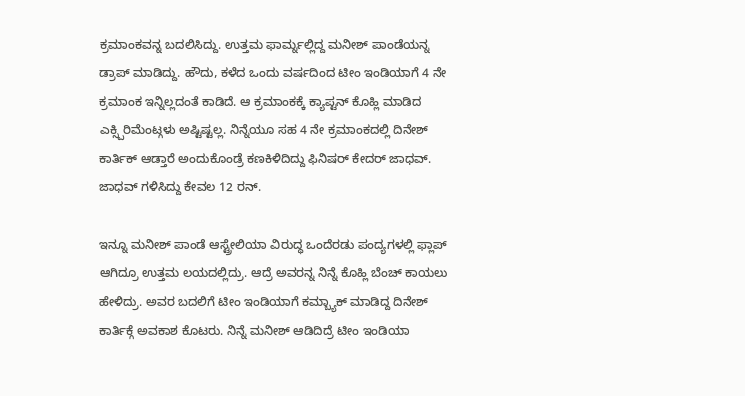ಕ್ರಮಾಂಕವನ್ನ ಬದಲಿಸಿದ್ದು. ಉತ್ತಮ ಫಾರ್ಮ್ನಲ್ಲಿದ್ದ ಮನೀಶ್ ಪಾಂಡೆಯನ್ನ ಡ್ರಾಪ್ ಮಾಡಿದ್ದು. ಹೌದು, ಕಳೆದ ಒಂದು ವರ್ಷದಿಂದ ಟೀಂ ಇಂಡಿಯಾಗೆ 4 ನೇ ಕ್ರಮಾಂಕ ಇನ್ನಿಲ್ಲದಂತೆ ಕಾಡಿದೆ. ಆ ಕ್ರಮಾಂಕಕ್ಕೆ ಕ್ಯಾಪ್ಟನ್ ಕೊಹ್ಲಿ ಮಾಡಿದ ಎಕ್ಸ್ಪಿರಿಮೆಂಟ್ಗಳು ಅಷ್ಟಿಷ್ಟಲ್ಲ. ನಿನ್ನೆಯೂ ಸಹ 4 ನೇ ಕ್ರಮಾಂಕದಲ್ಲಿ ದಿನೇಶ್ ಕಾರ್ತಿಕ್ ಆಡ್ತಾರೆ ಅಂದುಕೊಂಡ್ರೆ ಕಣಕಿಳಿದಿದ್ದು ಫಿನಿಷರ್ ಕೇದರ್ ಜಾಧವ್. ಜಾಧವ್ ಗಳಿಸಿದ್ದು ಕೇವಲ 12 ರನ್.

ಇನ್ನೂ ಮನೀಶ್ ಪಾಂಡೆ ಆಸ್ಟ್ರೇಲಿಯಾ ವಿರುದ್ಧ ಒಂದೆರಡು ಪಂದ್ಯಗಳಲ್ಲಿ ಫ್ಲಾಪ್ ಆಗಿದ್ರೂ ಉತ್ತಮ ಲಯದಲ್ಲಿದ್ರು. ಆದ್ರೆ ಅವರನ್ನ ನಿನ್ನೆ ಕೊಹ್ಲಿ ಬೆಂಚ್ ಕಾಯಲು ಹೇಳಿದ್ರು. ಅವರ ಬದಲಿಗೆ ಟೀಂ ಇಂಡಿಯಾಗೆ ಕಮ್ಬ್ಯಾಕ್ ಮಾಡಿದ್ದ ದಿನೇಶ್ ಕಾರ್ತಿಕ್ಗೆ ಅವಕಾಶ ಕೊಟರು. ನಿನ್ನೆ ಮನೀಶ್ ಆಡಿದಿದ್ರೆ ಟೀಂ ಇಂಡಿಯಾ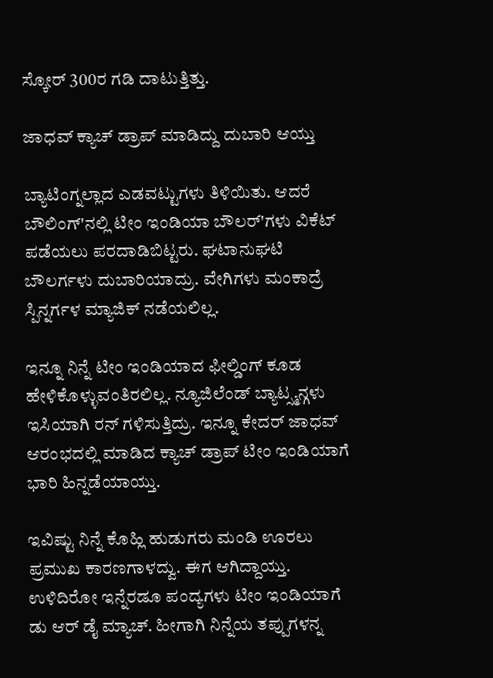ಸ್ಕೋರ್ 300ರ ಗಡಿ ದಾಟುತ್ತಿತ್ತು.

ಜಾಧವ್ ಕ್ಯಾಚ್ ಡ್ರಾಪ್ ಮಾಡಿದ್ದು ದುಬಾರಿ ಆಯ್ತು

ಬ್ಯಾಟಿಂಗ್ನಲ್ಲಾದ ಎಡವಟ್ಟುಗಳು ತಿಳಿಯಿತು. ಆದರೆ ಬೌಲಿಂಗ್'ನಲ್ಲಿ ಟೀಂ ಇಂಡಿಯಾ ಬೌಲರ್'ಗಳು ವಿಕೆಟ್ ಪಡೆಯಲು ಪರದಾಡಿಬಿಟ್ಟರು. ಘಟಾನುಘಟಿ ಬೌಲರ್ಗಳು ದುಬಾರಿಯಾದ್ರು. ವೇಗಿಗಳು ಮಂಕಾದ್ರೆ ಸ್ಪಿನ್ನರ್ಗಳ ಮ್ಯಾಜಿಕ್ ನಡೆಯಲಿಲ್ಲ.

ಇನ್ನೂ ನಿನ್ನೆ ಟೀಂ ಇಂಡಿಯಾದ ಫೀಲ್ಡಿಂಗ್ ಕೂಡ ಹೇಳಿಕೊಳ್ಳುವಂತಿರಲಿಲ್ಲ. ನ್ಯೂಜಿಲೆಂಡ್ ಬ್ಯಾಟ್ಸ್ಮನ್ಗಳು ಇಸಿಯಾಗಿ ರನ್ ಗಳಿಸುತ್ತಿದ್ರು. ಇನ್ನೂ ಕೇದರ್ ಜಾಧವ್ ಆರಂಭದಲ್ಲಿ ಮಾಡಿದ ಕ್ಯಾಚ್ ಡ್ರಾಪ್ ಟೀಂ ಇಂಡಿಯಾಗೆ ಭಾರಿ ಹಿನ್ನಡೆಯಾಯ್ತು.

ಇವಿಷ್ಟು ನಿನ್ನೆ ಕೊಹ್ಲಿ ಹುಡುಗರು ಮಂಡಿ ಊರಲು ಪ್ರಮುಖ ಕಾರಣಗಾಳದ್ವು. ಈಗ ಆಗಿದ್ದಾಯ್ತು. ಉಳಿದಿರೋ ಇನ್ನೆರಡೂ ಪಂದ್ಯಗಳು ಟೀಂ ಇಂಡಿಯಾಗೆ ಡು ಆರ್ ಡೈ ಮ್ಯಾಚ್. ಹೀಗಾಗಿ ನಿನ್ನೆಯ ತಪ್ಪುಗಳನ್ನ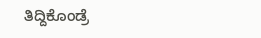ತಿದ್ದಿಕೊಂಡ್ರೆ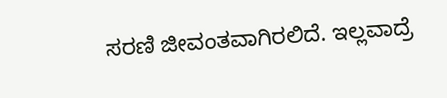ಸರಣಿ ಜೀವಂತವಾಗಿರಲಿದೆ. ಇಲ್ಲವಾದ್ರೆ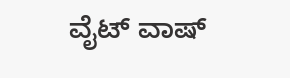ವೈಟ್ ವಾಷ್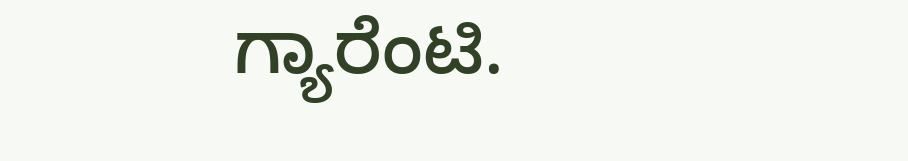ಗ್ಯಾರೆಂಟಿ.